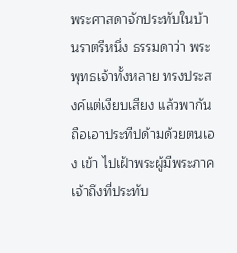พระศาสดาจักประทับในบ้านราตรีหนึ่ง ธรรมดาว่า พระพุทธเจ้าทั้งหลาย ทรงประสงค์แต่เงียบเสียง แล้วพากันถือเอาประทีปด้ามด้วยตนเอง เข้า ไปเฝ้าพระผู้มีพระภาคเจ้าถึงที่ประทับ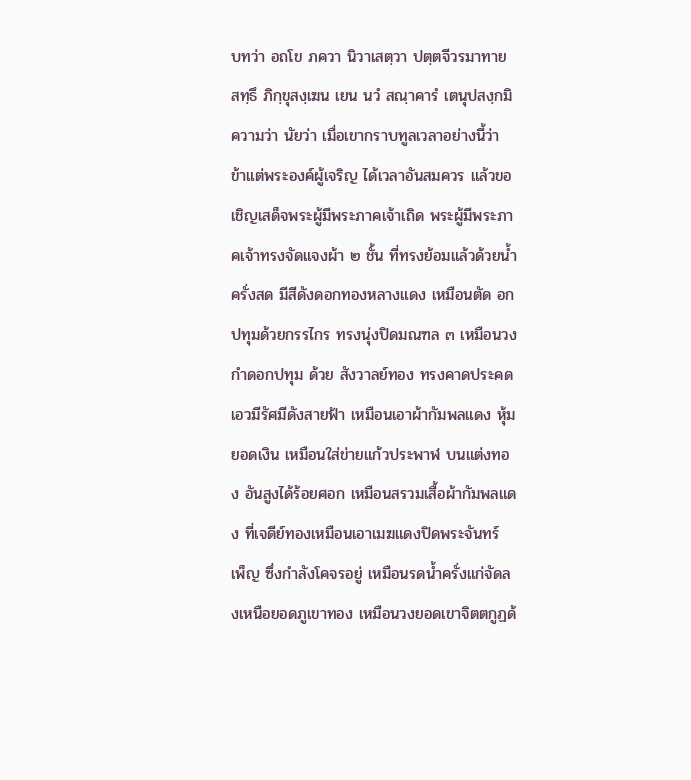บทว่า อถโข ภควา นิวาเสตฺวา ปตฺตจีวรมาทาย สทฺธึ ภิกฺขุสงฺเฆน เยน นวํ สณฺาคารํ เตนุปสงฺกมิ ความว่า นัยว่า เมื่อเขากราบทูลเวลาอย่างนี้ว่า ข้าแต่พระองค์ผู้เจริญ ได้เวลาอันสมควร แล้วขอเชิญเสด็จพระผู้มีพระภาคเจ้าเถิด พระผู้มีพระภาคเจ้าทรงจัดแจงผ้า ๒ ชั้น ที่ทรงย้อมแล้วด้วยน้ำครั่งสด มีสีดังดอกทองหลางแดง เหมือนตัด อกปทุมด้วยกรรไกร ทรงนุ่งปิดมณฑล ๓ เหมือนวงกำดอกปทุม ด้วย สังวาลย์ทอง ทรงคาดประคดเอวมีรัศมีดังสายฟ้า เหมือนเอาผ้ากัมพลแดง หุ้มยอดเงิน เหมือนใส่ข่ายแก้วประพาฬ บนแต่งทอง อันสูงได้ร้อยศอก เหมือนสรวมเสื้อผ้ากัมพลแดง ที่เจดีย์ทองเหมือนเอาเมฆแดงปิดพระจันทร์ เพ็ญ ซึ่งกำลังโคจรอยู่ เหมือนรดน้ำครั่งแก่จัดลงเหนือยอดภูเขาทอง เหมือนวงยอดเขาจิตตกูฏด้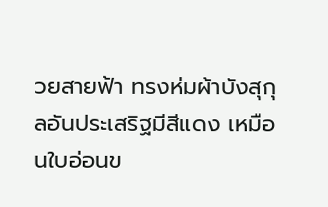วยสายฟ้า ทรงห่มผ้าบังสุกุลอันประเสริฐมีสีแดง เหมือนใบอ่อนข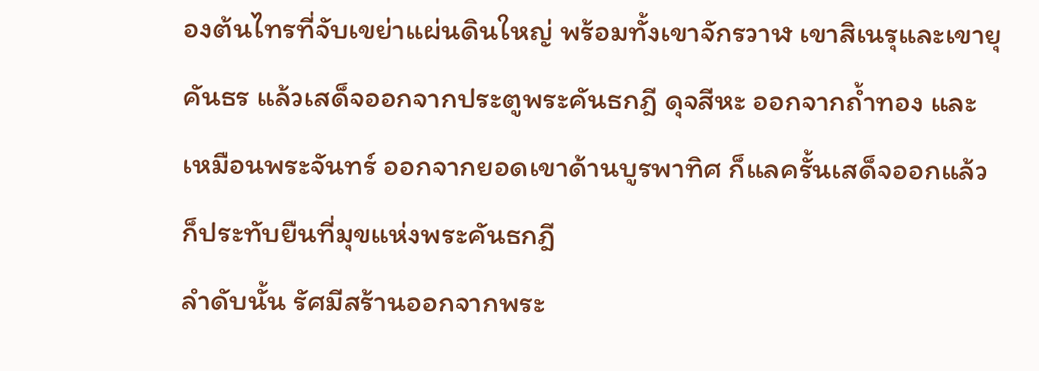องต้นไทรที่จับเขย่าแผ่นดินใหญ่ พร้อมทั้งเขาจักรวาฬ เขาสิเนรุและเขายุคันธร แล้วเสด็จออกจากประตูพระคันธกฎี ดุจสีหะ ออกจากถ้ำทอง และเหมือนพระจันทร์ ออกจากยอดเขาด้านบูรพาทิศ ก็แลครั้นเสด็จออกแล้ว ก็ประทับยืนที่มุขแห่งพระคันธกฎี
ลำดับนั้น รัศมีสร้านออกจากพระ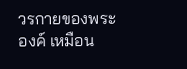วรกายของพระองค์ เหมือน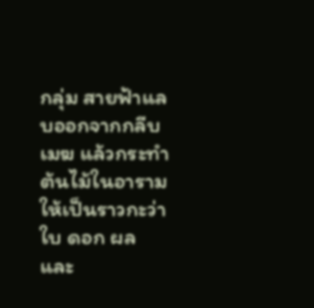กลุ่ม สายฟ้าแลบออกจากกลีบเมฆ แล้วกระทำต้นไม้ในอารามให้เป็นราวกะว่า ใบ ดอก ผล และ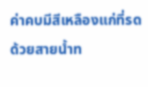ค่าคบมีสีเหลืองแก่ที่รดด้วยสายน้ำท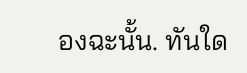องฉะนั้น. ทันใด